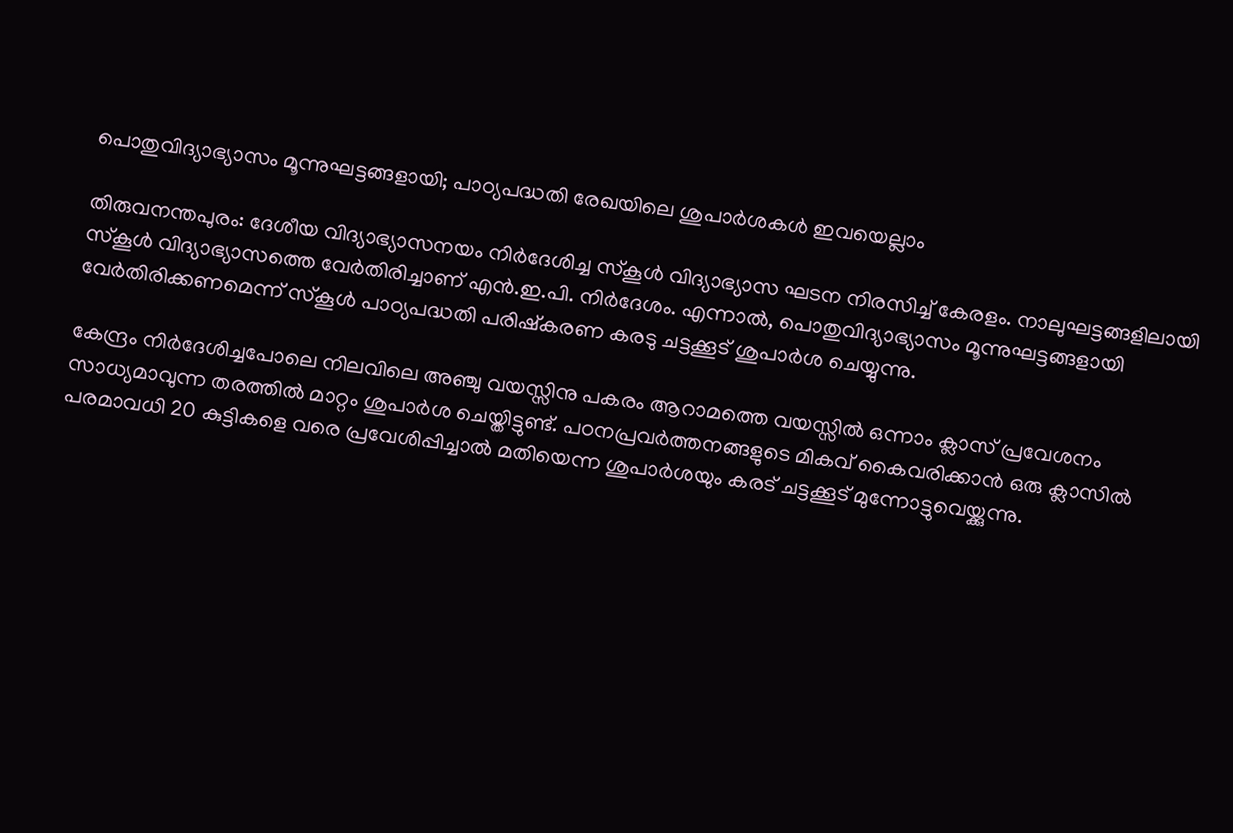പൊതുവിദ്യാഭ്യാസം മൂന്നുഘട്ടങ്ങളായി; പാഠ്യപദ്ധതി രേഖയിലെ ശുപാർശകൾ ഇവയെല്ലാം

തിരുവനന്തപുരം: ദേശീയ വിദ്യാഭ്യാസനയം നിർദേശിച്ച സ്‌കൂൾ വിദ്യാഭ്യാസ ഘടന നിരസിച്ച് കേരളം. നാലുഘട്ടങ്ങളിലായി സ്‌കൂൾ വിദ്യാഭ്യാസത്തെ വേർതിരിച്ചാണ് എൻ.ഇ.പി. നിർദേശം. എന്നാൽ, പൊതുവിദ്യാഭ്യാസം മൂന്നുഘട്ടങ്ങളായി വേർതിരിക്കണമെന്ന് സ്‌കൂൾ പാഠ്യപദ്ധതി പരിഷ്‌കരണ കരടു ചട്ടക്കൂട് ശുപാർശ ചെയ്യുന്നു.

കേന്ദ്രം നിർദേശിച്ചപോലെ നിലവിലെ അഞ്ചു വയസ്സിനു പകരം ആറാമത്തെ വയസ്സിൽ ഒന്നാം ക്ലാസ് പ്രവേശനം സാധ്യമാവുന്ന തരത്തിൽ മാറ്റം ശുപാർശ ചെയ്തിട്ടുണ്ട്. പഠനപ്രവർത്തനങ്ങളുടെ മികവ് കൈവരിക്കാൻ ഒരു ക്ലാസിൽ പരമാവധി 20 കുട്ടികളെ വരെ പ്രവേശിപ്പിച്ചാൽ മതിയെന്ന ശുപാർശയും കരട് ചട്ടക്കൂട് മുന്നോട്ടുവെയ്ക്കുന്നു.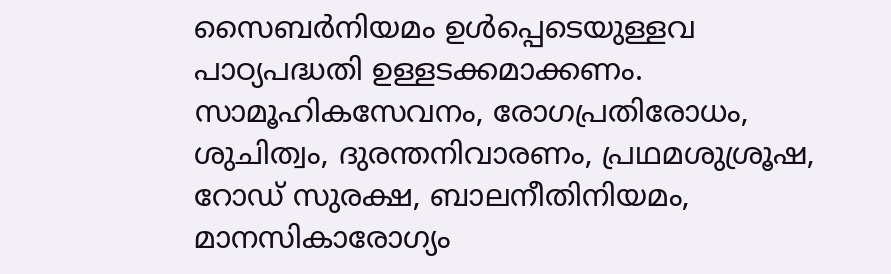സൈബർനിയമം ഉൾപ്പെടെയുള്ളവ പാഠ്യപദ്ധതി ഉള്ളടക്കമാക്കണം. സാമൂഹികസേവനം, രോഗപ്രതിരോധം, ശുചിത്വം, ദുരന്തനിവാരണം, പ്രഥമശുശ്രൂഷ, റോഡ് സുരക്ഷ, ബാലനീതിനിയമം, മാനസികാരോഗ്യം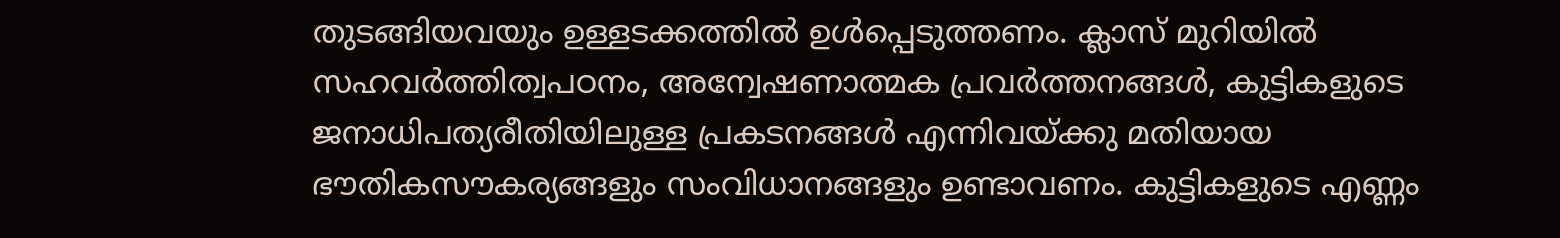തുടങ്ങിയവയും ഉള്ളടക്കത്തിൽ ഉൾപ്പെടുത്തണം. ക്ലാസ് മുറിയിൽ സഹവർത്തിത്വപഠനം, അന്വേഷണാത്മക പ്രവർത്തനങ്ങൾ, കുട്ടികളുടെ ജനാധിപത്യരീതിയിലുള്ള പ്രകടനങ്ങൾ എന്നിവയ്ക്കു മതിയായ ഭൗതികസൗകര്യങ്ങളും സംവിധാനങ്ങളും ഉണ്ടാവണം. കുട്ടികളുടെ എണ്ണം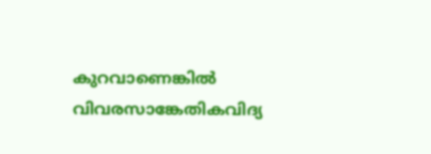കുറവാണെങ്കിൽ വിവരസാങ്കേതികവിദ്യ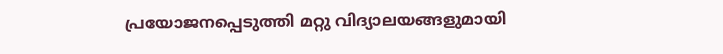പ്രയോജനപ്പെടുത്തി മറ്റു വിദ്യാലയങ്ങളുമായി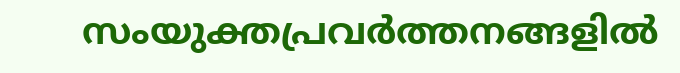സംയുക്തപ്രവർത്തനങ്ങളിൽ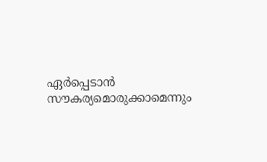ഏർപ്പെടാൻ സൗകര്യമൊരുക്കാമെന്നും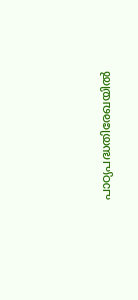പാഠ്യപദ്ധതിരേഖയിൽ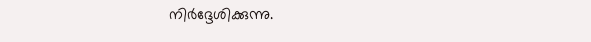നിർദ്ദേശിക്കുന്നു.